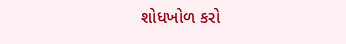શોધખોળ કરો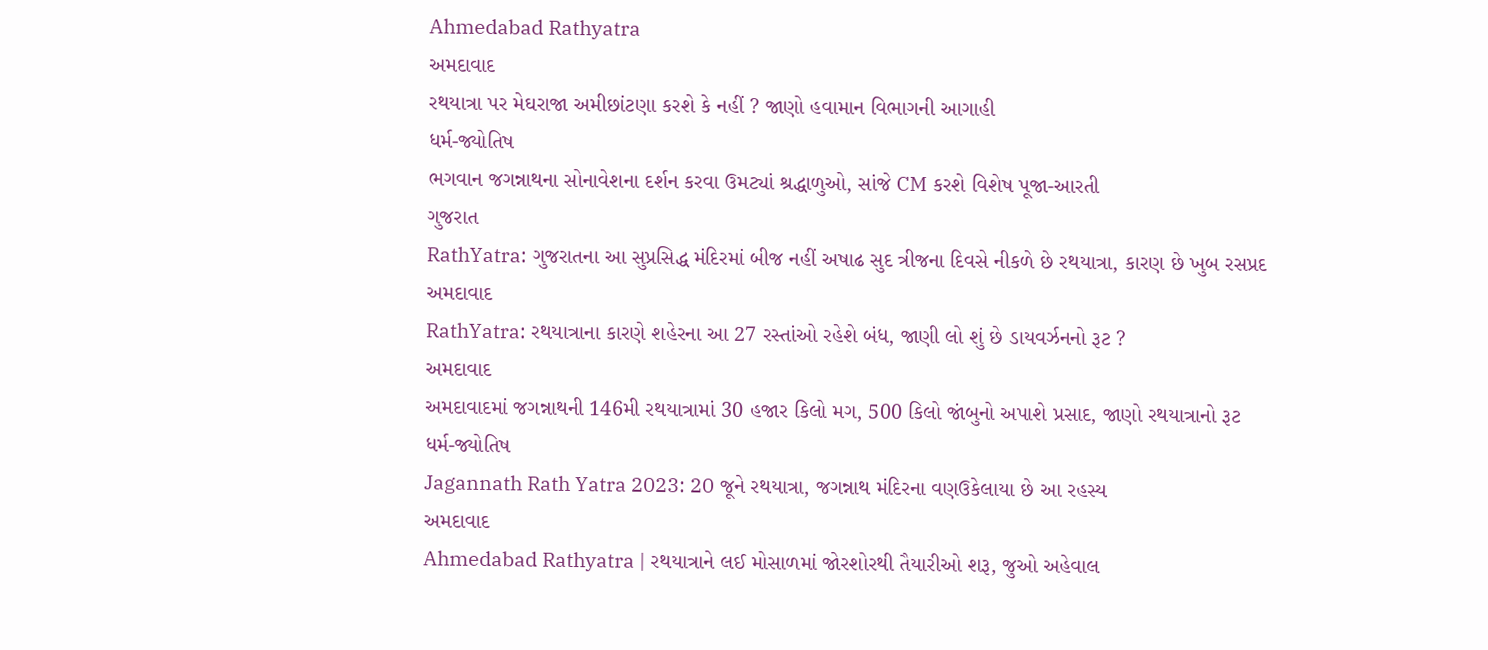Ahmedabad Rathyatra
અમદાવાદ
રથયાત્રા પર મેઘરાજા અમીછાંટણા કરશે કે નહીં ? જાણો હવામાન વિભાગની આગાહી
ધર્મ-જ્યોતિષ
ભગવાન જગન્નાથના સોનાવેશના દર્શન કરવા ઉમટ્યાં શ્રદ્ધાળુઓ, સાંજે CM કરશે વિશેષ પૂજા-આરતી
ગુજરાત
RathYatra: ગુજરાતના આ સુપ્રસિદ્ધ મંદિરમાં બીજ નહીં અષાઢ સુદ ત્રીજના દિવસે નીકળે છે રથયાત્રા, કારણ છે ખુબ રસપ્રદ
અમદાવાદ
RathYatra: રથયાત્રાના કારણે શહેરના આ 27 રસ્તાંઓ રહેશે બંધ, જાણી લો શું છે ડાયવર્ઝનનો રૂટ ?
અમદાવાદ
અમદાવાદમાં જગન્નાથની 146મી રથયાત્રામાં 30 હજાર કિલો મગ, 500 કિલો જાંબુનો અપાશે પ્રસાદ, જાણો રથયાત્રાનો રૂટ
ધર્મ-જ્યોતિષ
Jagannath Rath Yatra 2023: 20 જૂને રથયાત્રા, જગન્નાથ મંદિરના વણઉકેલાયા છે આ રહસ્ય
અમદાવાદ
Ahmedabad Rathyatra | રથયાત્રાને લઈ મોસાળમાં જોરશોરથી તૈયારીઓ શરૂ, જુઓ અહેવાલ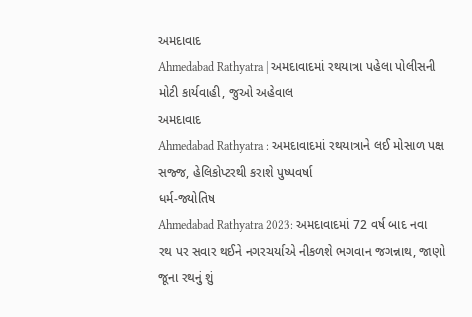અમદાવાદ
Ahmedabad Rathyatra | અમદાવાદમાં રથયાત્રા પહેલા પોલીસની મોટી કાર્યવાહી, જુઓ અહેવાલ
અમદાવાદ
Ahmedabad Rathyatra : અમદાવાદમાં રથયાત્રાને લઈ મોસાળ પક્ષ સજ્જ, હેલિકોપ્ટરથી કરાશે પુષ્પવર્ષા
ધર્મ-જ્યોતિષ
Ahmedabad Rathyatra 2023: અમદાવાદમાં 72 વર્ષ બાદ નવા રથ પર સવાર થઈને નગરચર્યાએ નીકળશે ભગવાન જગન્નાથ, જાણો જૂના રથનું શું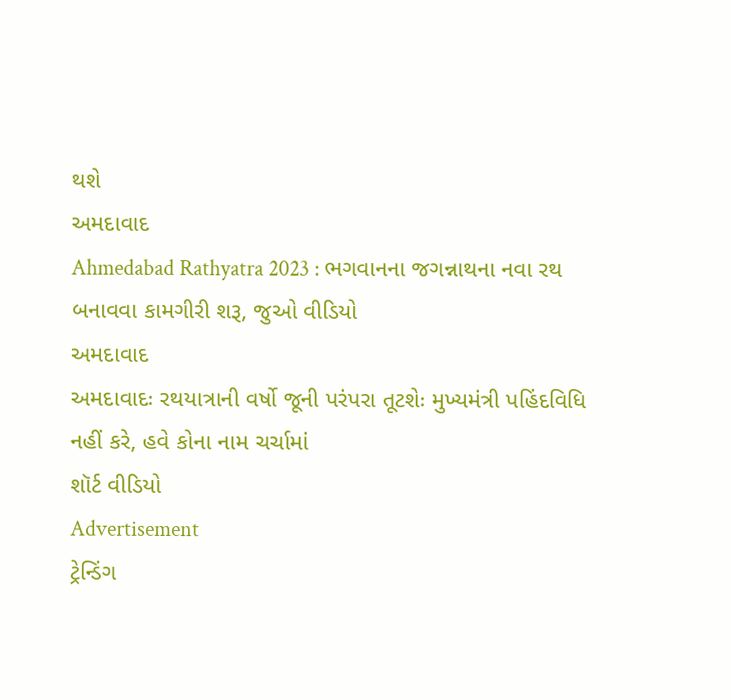થશે
અમદાવાદ
Ahmedabad Rathyatra 2023 : ભગવાનના જગન્નાથના નવા રથ બનાવવા કામગીરી શરૂ, જુઓ વીડિયો
અમદાવાદ
અમદાવાદઃ રથયાત્રાની વર્ષો જૂની પરંપરા તૂટશેઃ મુખ્યમંત્રી પહિંદવિધિ નહીં કરે, હવે કોના નામ ચર્ચામાં
શૉર્ટ વીડિયો
Advertisement
ટ્રેન્ડિંગ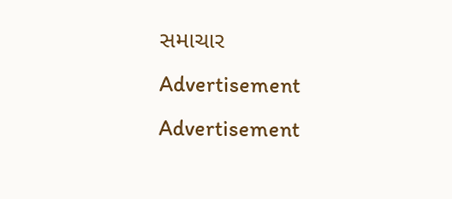સમાચાર
Advertisement
Advertisement